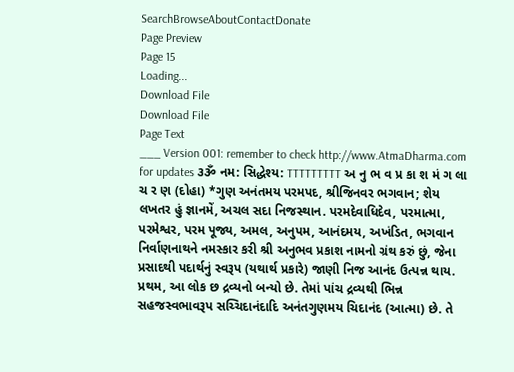SearchBrowseAboutContactDonate
Page Preview
Page 15
Loading...
Download File
Download File
Page Text
___ Version 001: remember to check http://www.AtmaDharma.com for updates ૩ૐ નમ: સિદ્ધેશ્ય: TTTTTTTTT અ નુ ભ વ પ્ર કા શ મં ગ લા ચ ર ણ (દોહા) *ગુણ અનંતમય પરમપદ, શ્રીજિનવર ભગવાન; શેય લખતર હું જ્ઞાનમેં, અચલ સદા નિજસ્થાન. પરમદેવાધિદેવ, પરમાત્મા, પરમેશ્વર, પરમ પૂજ્ય, અમલ, અનુપમ, આનંદમય, અખંડિત, ભગવાન નિર્વાણનાથને નમસ્કાર કરી શ્રી અનુભવ પ્રકાશ નામનો ગ્રંથ કરું છું, જેના પ્રસાદથી પદાર્થનું સ્વરૂપ (યથાર્થ પ્રકારે) જાણી નિજ આનંદ ઉત્પન્ન થાય. પ્રથમ, આ લોક છ દ્રવ્યનો બન્યો છે. તેમાં પાંચ દ્રવ્યથી ભિન્ન સહજસ્વભાવરૂપ સચ્ચિદાનંદાદિ અનંતગુણમય ચિદાનંદ (આત્મા) છે. તે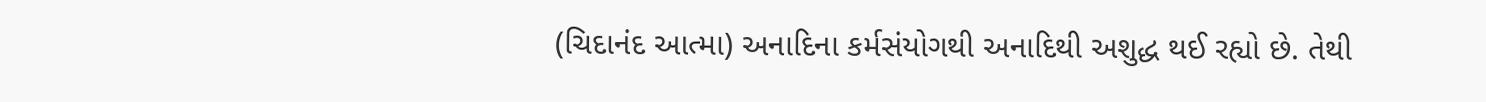(ચિદાનંદ આત્મા) અનાદિના કર્મસંયોગથી અનાદિથી અશુદ્ધ થઈ રહ્યો છે. તેથી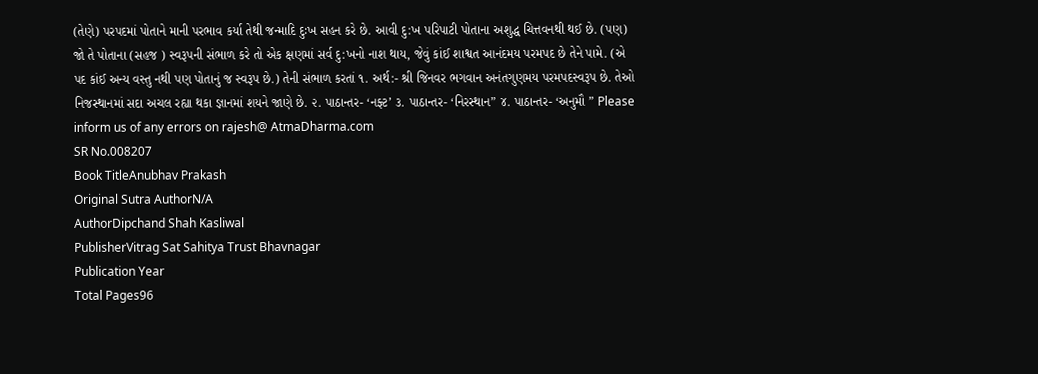(તેણે) પરપદમાં પોતાને માની પરભાવ કર્યા તેથી જન્માદિ દુઃખ સહન કરે છે. આવી દુ:ખ પરિપાટી પોતાના અશુદ્ધ ચિત્તવનથી થઈ છે. (પણ) જો તે પોતાના (સહજ ) સ્વરૂપની સંભાળ કરે તો એક ક્ષણમાં સર્વ દુ:ખનો નાશ થાય, જેવું કાંઈ શાશ્વત આનંદમય પરમપદ છે તેને પામે. (એ પદ કાંઈ અન્ય વસ્તુ નથી પણ પોતાનું જ સ્વરૂપ છે.) તેની સંભાળ કરતાં ૧. અર્થ:- શ્રી જિનવર ભગવાન અનંતગુણમય પરમપદસ્વરૂપ છે. તેઓ નિજસ્થાનમાં સદા અચલ રહ્યા થકા જ્ઞાનમાં શયને જાણે છે. ૨. પાઠાન્તર- ‘નફ્ટ’ ૩. પાઠાન્તર- ‘નિરસ્થાન” ૪. પાઠાન્તર- ‘અનુમૌ ” Please inform us of any errors on rajesh@ AtmaDharma.com
SR No.008207
Book TitleAnubhav Prakash
Original Sutra AuthorN/A
AuthorDipchand Shah Kasliwal
PublisherVitrag Sat Sahitya Trust Bhavnagar
Publication Year
Total Pages96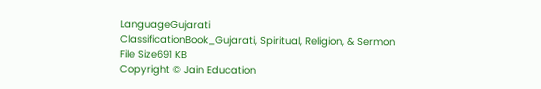LanguageGujarati
ClassificationBook_Gujarati, Spiritual, Religion, & Sermon
File Size691 KB
Copyright © Jain Education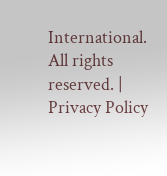International. All rights reserved. | Privacy Policy